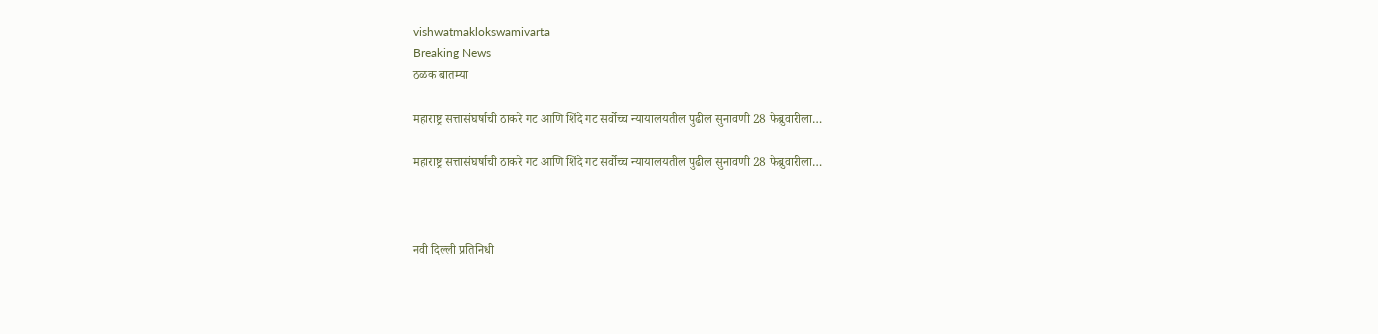vishwatmaklokswamivarta
Breaking News
ठळक बातम्या

महाराष्ट्र सत्तासंघर्षाची ठाकरे गट आणि शिंदे गट सर्वोच्च न्यायालयतील पुढील सुनावणी 28 फेब्रुवारीला…

महाराष्ट्र सत्तासंघर्षाची ठाकरे गट आणि शिंदे गट सर्वोच्च न्यायालयतील पुढील सुनावणी 28 फेब्रुवारीला…



नवी दिल्ली प्रतिनिधी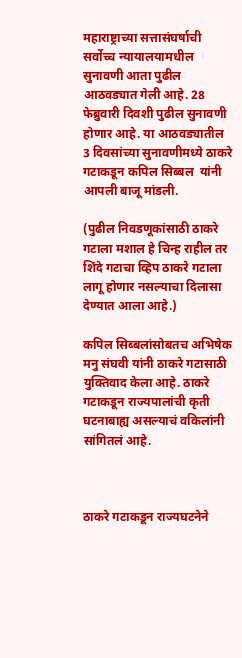महाराष्ट्राच्या सत्तासंघर्षाची  सर्वोच्च न्यायालयामधील  सुनावणी आता पुढील आठवड्यात गेली आहे. 28 फेब्रुवारी दिवशी पुढील सुनावणी होणार आहे. या आठवड्यातील 3 दिवसांच्या सुनावणीमध्ये ठाकरे गटाकडून कपिल सिब्बल  यांनी आपली बाजू मांडली.

(पुढील निवडणूकांसाठी ठाकरे गटाला मशाल हे चिन्ह राहील तर शिंदे गटाचा व्हिप ठाकरे गटाला लागू होणार नसल्याचा दिलासा देण्यात आला आहे.)

कपिल सिब्बलांसोबतच अभिषेक मनु संघवी यांनी ठाकरे गटासाठी युक्तिवाद केला आहे. ठाकरे गटाकडून राज्यपालांची कृती घटनाबाह्य असल्याचं वकिलांनी सांगितलं आहे.



ठाकरे गटाकडून राज्यघटनेने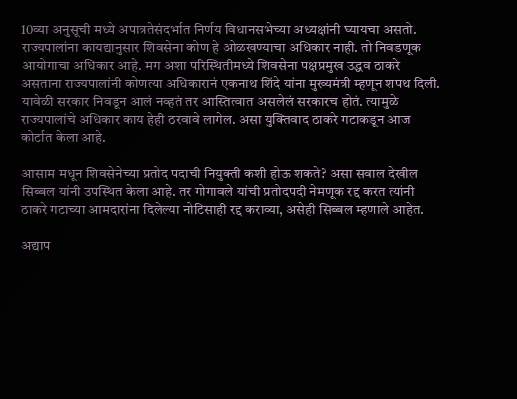10व्या अनुसूची मध्ये अपात्रतेसंदर्भात निर्णय विधानसभेच्या अध्यक्षांनी घ्यायचा असतो. राज्यपालांना कायद्यानुसार शिवसेना कोण हे ओळखण्याचा अधिकार नाही. तो निवडणूक आयोगाचा अधिकार आहे. मग अशा परिस्थितीमध्ये शिवसेना पक्षप्रमुख उद्धव ठाकरे असताना राज्यपालांनी कोणत्या अधिकारानं एकनाथ शिंदे यांना मुख्यमंत्री म्हणून शपथ दिली. यावेळी सरकार निवडून आलं नव्हतं तर आस्तित्वात असलेलं सरकारच होतं. त्यामुळे राज्यपालांचे अधिकार काय हेही ठरवावे लागेल. असा युक्तिवाद ठाकरे गटाकडून आज कोर्टात केला आहे.

आसाम मधून शिवसेनेच्या प्रतोद पदाची नियुक्ती कशी होऊ शकते? असा सवाल देखील सिब्बल यांनी उपस्थित केला आहे. तर गोगावले यांची प्रतोदपदी नेमणूक रद्द करत त्यांनी ठाकरे गटाच्या आमदारांना दिलेल्या नोटिसाही रद्द कराव्या, असेही सिब्बल म्हणाले आहेत.

अद्याप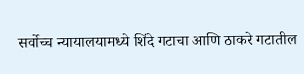सर्वोच्च न्यायालयामध्ये शिंदे गटाचा आणि ठाकरे गटातील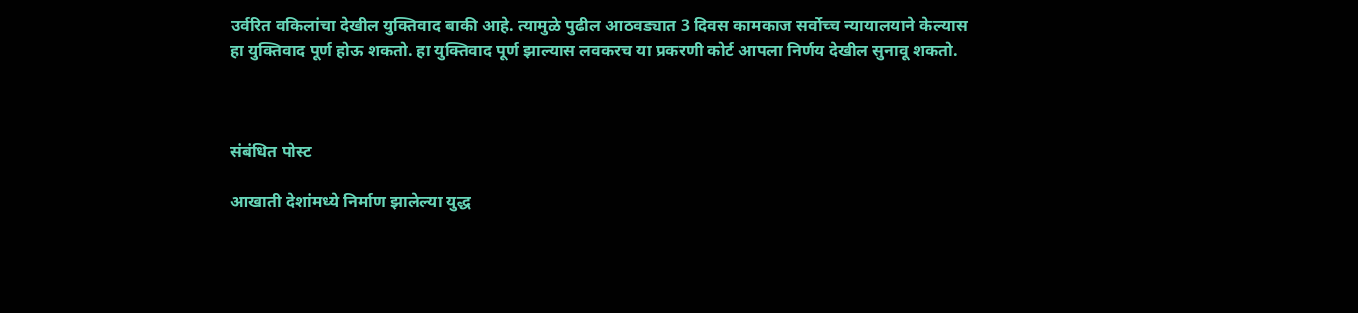उर्वरित वकिलांचा देखील युक्तिवाद बाकी आहे. त्यामुळे पुढील आठवड्यात 3 दिवस कामकाज सर्वोच्च न्यायालयाने केल्यास हा युक्तिवाद पूर्ण होऊ शकतो. हा युक्तिवाद पूर्ण झाल्यास लवकरच या प्रकरणी कोर्ट आपला निर्णय देखील सुनावू शकतो.



संबंधित पोस्ट

आखाती देशांमध्ये निर्माण झालेल्या युद्ध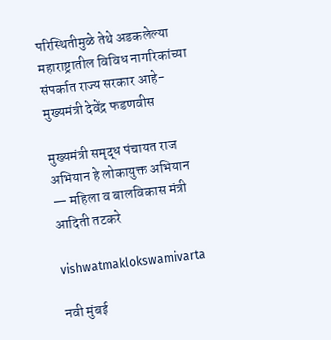परिस्थितीमुळे तेथे अडकलेल्या महाराष्ट्रातील विविध नागरिकांच्या संपर्कात राज्य सरकार आहे-मुख्यमंत्री देवेंद्र फडणवीस

मुख्यमंत्री समृद्ध पंचायत राज अभियान हे लोकायुक्त अभियान — महिला व बालविकास मंत्री आदिती तटकरे

vishwatmaklokswamivarta

नवी मुंबई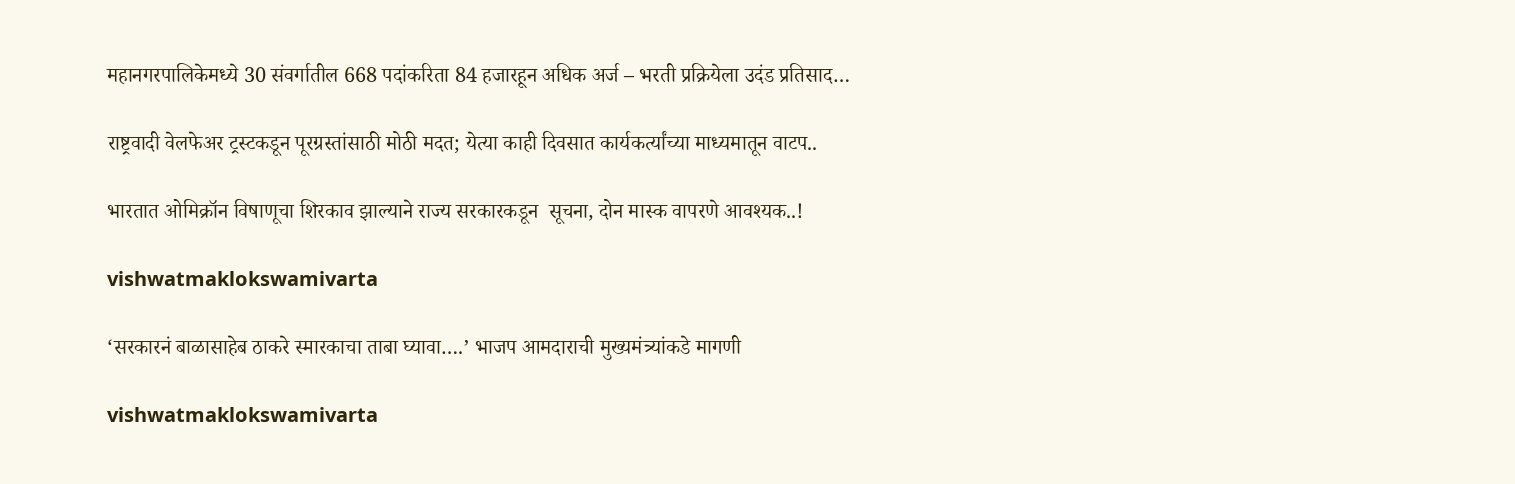महानगरपालिकेमध्ये 30 संवर्गातील 668 पदांकरिता 84 हजारहून अधिक अर्ज – भरती प्रक्रियेला उदंड प्रतिसाद…

राष्ट्रवादी वेलफेअर ट्रस्टकडून पूरग्रस्तांसाठी मोठी मदत; येत्या काही दिवसात कार्यकर्त्यांच्या माध्यमातून वाटप..

भारतात ओमिक्रॉन विषाणूचा शिरकाव झाल्याने राज्य सरकारकडून  सूचना, दोन मास्क वापरणे आवश्‍यक..!

vishwatmaklokswamivarta

‘सरकारनं बाळासाहेब ठाकरे स्मारकाचा ताबा घ्यावा….’ भाजप आमदाराची मुख्यमंत्र्यांकडे मागणी

vishwatmaklokswamivarta